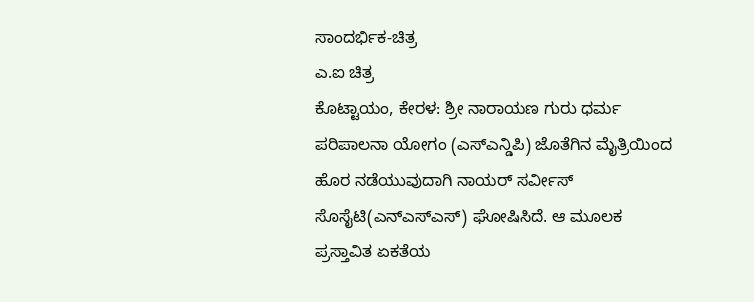ಸಾಂದರ್ಭಿಕ-ಚಿತ್ರ
ಎ.ಐ ಚಿತ್ರ
ಕೊಟ್ಟಾಯಂ, ಕೇರಳ: ಶ್ರೀ ನಾರಾಯಣ ಗುರು ಧರ್ಮ ಪರಿಪಾಲನಾ ಯೋಗಂ (ಎಸ್ಎನ್ಡಿಪಿ) ಜೊತೆಗಿನ ಮೈತ್ರಿಯಿಂದ ಹೊರ ನಡೆಯುವುದಾಗಿ ನಾಯರ್ ಸರ್ವೀಸ್ ಸೊಸೈಟಿ(ಎನ್ಎಸ್ಎಸ್) ಘೋಷಿಸಿದೆ. ಆ ಮೂಲಕ ಪ್ರಸ್ತಾವಿತ ಏಕತೆಯ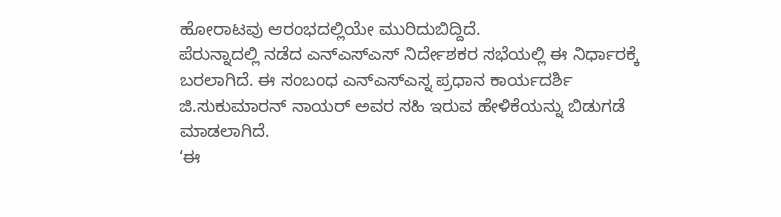ಹೋರಾಟವು ಆರಂಭದಲ್ಲಿಯೇ ಮುರಿದುಬಿದ್ದಿದೆ.
ಪೆರುನ್ನಾದಲ್ಲಿ ನಡೆದ ಎನ್ಎಸ್ಎಸ್ ನಿರ್ದೇಶಕರ ಸಭೆಯಲ್ಲಿ ಈ ನಿರ್ಧಾರಕ್ಕೆ ಬರಲಾಗಿದೆ. ಈ ಸಂಬಂಧ ಎನ್ಎಸ್ಎಸ್ನ ಪ್ರಧಾನ ಕಾರ್ಯದರ್ಶಿ ಜಿ.ಸುಕುಮಾರನ್ ನಾಯರ್ ಅವರ ಸಹಿ ಇರುವ ಹೇಳಿಕೆಯನ್ನು ಬಿಡುಗಡೆ ಮಾಡಲಾಗಿದೆ.
‘ಈ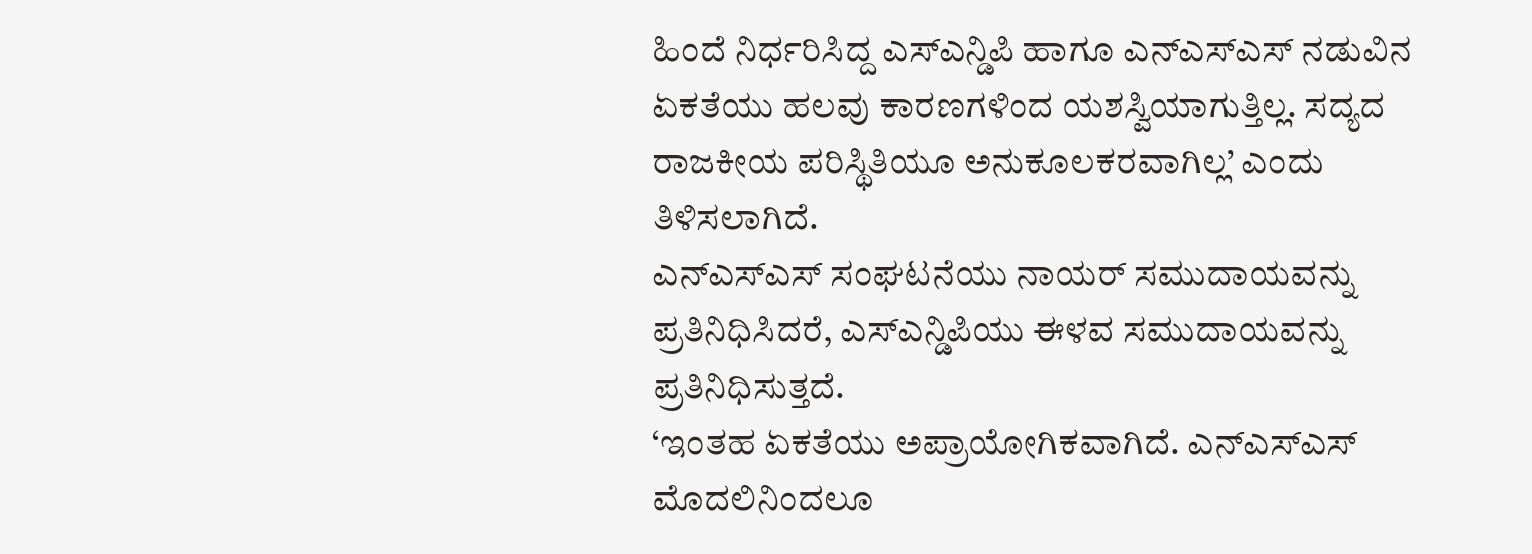ಹಿಂದೆ ನಿರ್ಧರಿಸಿದ್ದ ಎಸ್ಎನ್ಡಿಪಿ ಹಾಗೂ ಎನ್ಎಸ್ಎಸ್ ನಡುವಿನ ಏಕತೆಯು ಹಲವು ಕಾರಣಗಳಿಂದ ಯಶಸ್ವಿಯಾಗುತ್ತಿಲ್ಲ. ಸದ್ಯದ ರಾಜಕೀಯ ಪರಿಸ್ಥಿತಿಯೂ ಅನುಕೂಲಕರವಾಗಿಲ್ಲ’ ಎಂದು ತಿಳಿಸಲಾಗಿದೆ.
ಎನ್ಎಸ್ಎಸ್ ಸಂಘಟನೆಯು ನಾಯರ್ ಸಮುದಾಯವನ್ನು ಪ್ರತಿನಿಧಿಸಿದರೆ, ಎಸ್ಎನ್ಡಿಪಿಯು ಈಳವ ಸಮುದಾಯವನ್ನು ಪ್ರತಿನಿಧಿಸುತ್ತದೆ.
‘ಇಂತಹ ಏಕತೆಯು ಅಪ್ರಾಯೋಗಿಕವಾಗಿದೆ. ಎನ್ಎಸ್ಎಸ್ ಮೊದಲಿನಿಂದಲೂ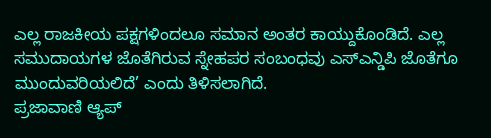ಎಲ್ಲ ರಾಜಕೀಯ ಪಕ್ಷಗಳಿಂದಲೂ ಸಮಾನ ಅಂತರ ಕಾಯ್ದುಕೊಂಡಿದೆ. ಎಲ್ಲ ಸಮುದಾಯಗಳ ಜೊತೆಗಿರುವ ಸ್ನೇಹಪರ ಸಂಬಂಧವು ಎಸ್ಎನ್ಡಿಪಿ ಜೊತೆಗೂ ಮುಂದುವರಿಯಲಿದೆ’ ಎಂದು ತಿಳಿಸಲಾಗಿದೆ.
ಪ್ರಜಾವಾಣಿ ಆ್ಯಪ್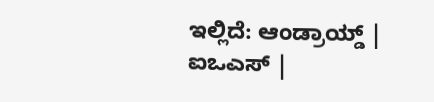ಇಲ್ಲಿದೆ: ಆಂಡ್ರಾಯ್ಡ್ | ಐಒಎಸ್ |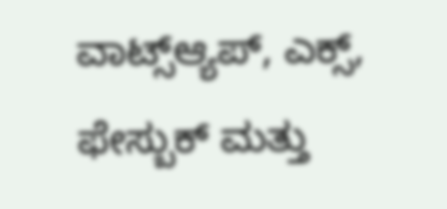ವಾಟ್ಸ್ಆ್ಯಪ್, ಎಕ್ಸ್, ಫೇಸ್ಬುಕ್ ಮತ್ತು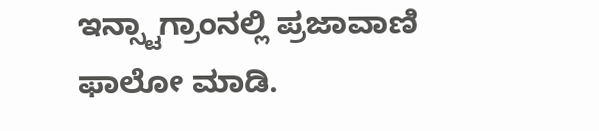ಇನ್ಸ್ಟಾಗ್ರಾಂನಲ್ಲಿ ಪ್ರಜಾವಾಣಿ ಫಾಲೋ ಮಾಡಿ.